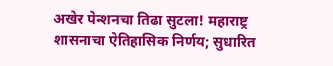अखेर पेन्शनचा तिढा सुटला! महाराष्ट्र शासनाचा ऐतिहासिक निर्णय; सुधारित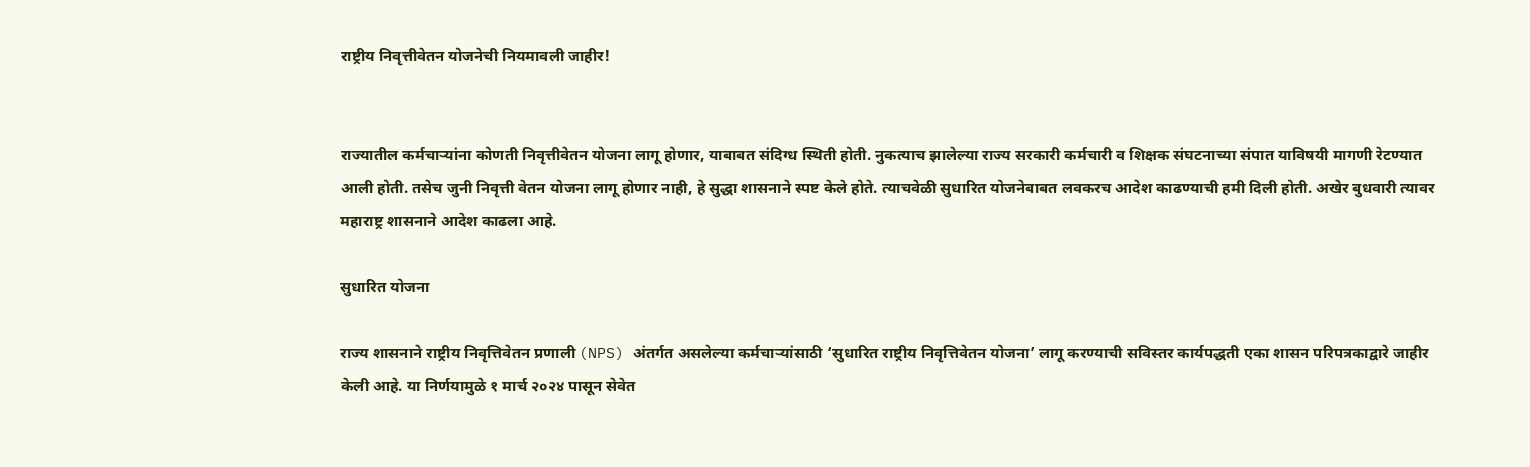राष्ट्रीय निवृत्तीवेतन योजनेची नियमावली जाहीर!


राज्यातील कर्मचाऱ्यांना कोणती निवृत्तीवेतन योजना लागू होणार, याबाबत संदिग्ध स्थिती होती. नुकत्याच झालेल्या राज्य सरकारी कर्मचारी व शिक्षक संघटनाच्या संपात याविषयी मागणी रेटण्यात आली होती. तसेच जुनी निवृत्ती वेतन योजना लागू होणार नाही, हे सुद्धा शासनाने स्पष्ट केले होते. त्याचवेळी सुधारित योजनेबाबत लवकरच आदेश काढण्याची हमी दिली होती. अखेर बुधवारी त्यावर महाराष्ट्र शासनाने आदेश काढला आहे.

सुधारित योजना

राज्य शासनाने राष्ट्रीय निवृत्तिवेतन प्रणाली (NPS) अंतर्गत असलेल्या कर्मचाऱ्यांसाठी ‘सुधारित राष्ट्रीय निवृत्तिवेतन योजना’ लागू करण्याची सविस्तर कार्यपद्धती एका शासन परिपत्रकाद्वारे जाहीर केली आहे. या निर्णयामुळे १ मार्च २०२४ पासून सेवेत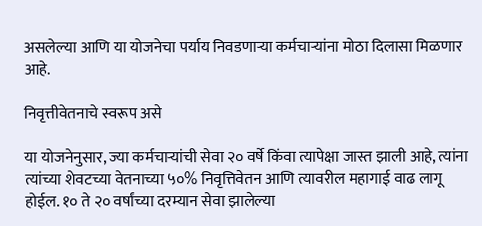असलेल्या आणि या योजनेचा पर्याय निवडणाऱ्या कर्मचाऱ्यांना मोठा दिलासा मिळणार आहे.

निवृत्तीवेतनाचे स्वरूप असे

या योजनेनुसार, ज्या कर्मचाऱ्यांची सेवा २० वर्षे किंवा त्यापेक्षा जास्त झाली आहे, त्यांना त्यांच्या शेवटच्या वेतनाच्या ५०% निवृत्तिवेतन आणि त्यावरील महागाई वाढ लागू होईल. १० ते २० वर्षांच्या दरम्यान सेवा झालेल्या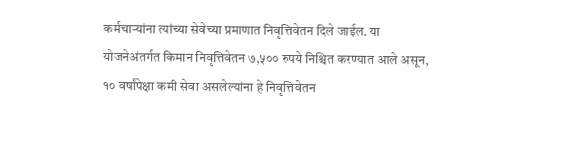कर्मचाऱ्यांना त्यांच्या सेवेच्या प्रमाणात निवृत्तिवेतन दिले जाईल. या योजनेअंतर्गत किमान निवृत्तिवेतन ७,५०० रुपये निश्चित करण्यात आले असून, १० वर्षांपेक्षा कमी सेवा असलेल्यांना हे निवृत्तिवेतन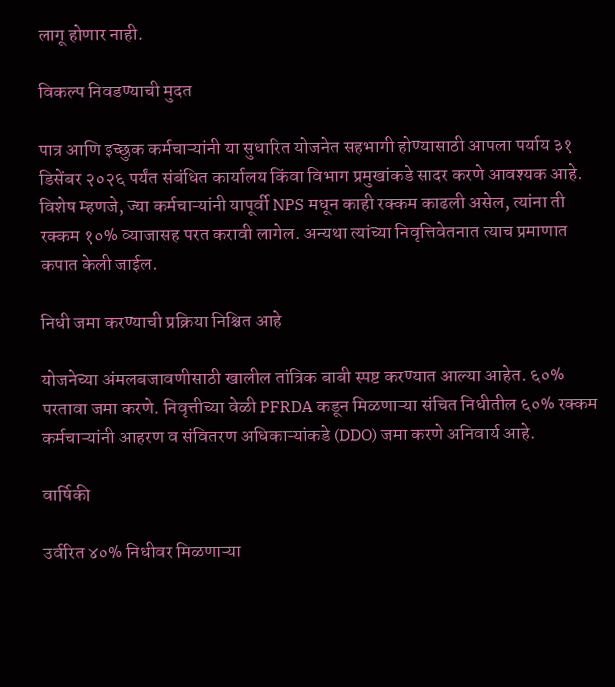लागू होणार नाही.

विकल्प निवडण्याची मुदत

पात्र आणि इच्छुक कर्मचाऱ्यांनी या सुधारित योजनेत सहभागी होण्यासाठी आपला पर्याय ३१ डिसेंबर २०२६ पर्यंत संबंधित कार्यालय किंवा विभाग प्रमुखांकडे सादर करणे आवश्यक आहे. विशेष म्हणजे, ज्या कर्मचाऱ्यांनी यापूर्वी NPS मधून काही रक्कम काढली असेल, त्यांना ती रक्कम १०% व्याजासह परत करावी लागेल. अन्यथा त्यांच्या निवृत्तिवेतनात त्याच प्रमाणात कपात केली जाईल.

निधी जमा करण्याची प्रक्रिया निश्चित आहे

योजनेच्या अंमलबजावणीसाठी खालील तांत्रिक बाबी स्पष्ट करण्यात आल्या आहेत. ६०% परतावा जमा करणे. निवृत्तीच्या वेळी PFRDA कडून मिळणाऱ्या संचित निधीतील ६०% रक्कम कर्मचाऱ्यांनी आहरण व संवितरण अधिकाऱ्यांकडे (DDO) जमा करणे अनिवार्य आहे.

वार्षिकी

उर्वरित ४०% निधीवर मिळणाऱ्या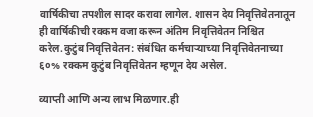वार्षिकीचा तपशील सादर करावा लागेल. शासन देय निवृत्तिवेतनातून ही वार्षिकीची रक्कम वजा करून अंतिम निवृत्तिवेतन निश्चित करेल.कुटुंब निवृत्तिवेतन: संबंधित कर्मचाऱ्याच्या निवृत्तिवेतनाच्या ६०% रक्कम कुटुंब निवृत्तिवेतन म्हणून देय असेल.

व्याप्ती आणि अन्य लाभ मिळणार.ही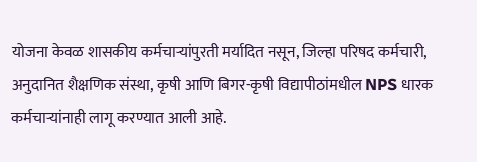योजना केवळ शासकीय कर्मचाऱ्यांपुरती मर्यादित नसून, जिल्हा परिषद कर्मचारी, अनुदानित शैक्षणिक संस्था, कृषी आणि बिगर-कृषी विद्यापीठांमधील NPS धारक कर्मचाऱ्यांनाही लागू करण्यात आली आहे.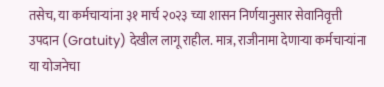तसेच, या कर्मचाऱ्यांना ३१ मार्च २०२३ च्या शासन निर्णयानुसार सेवानिवृत्ती उपदान (Gratuity) देखील लागू राहील. मात्र, राजीनामा देणाऱ्या कर्मचाऱ्यांना या योजनेचा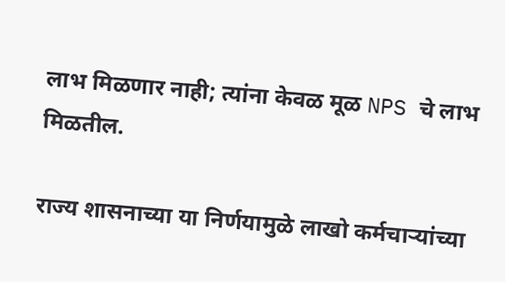लाभ मिळणार नाही; त्यांना केवळ मूळ NPS चे लाभ मिळतील.

राज्य शासनाच्या या निर्णयामुळे लाखो कर्मचाऱ्यांच्या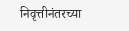निवृत्तीनंतरच्या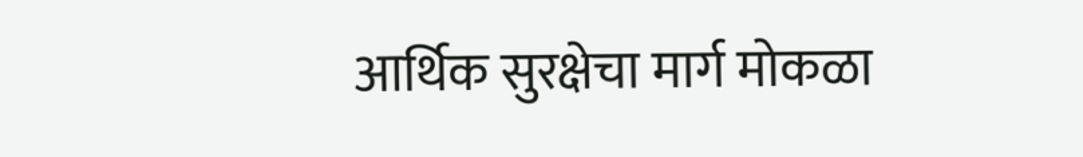आर्थिक सुरक्षेचा मार्ग मोकळा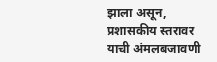झाला असून, प्रशासकीय स्तरावर याची अंमलबजावणी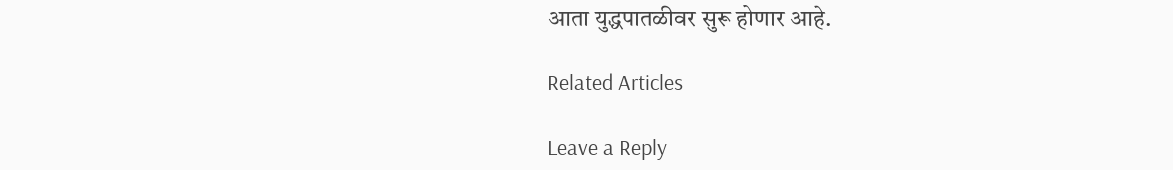आता युद्धपातळीवर सुरू होणार आहे.

Related Articles

Leave a Reply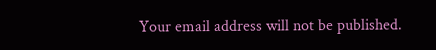Your email address will not be published.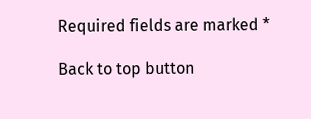Required fields are marked *

Back to top button